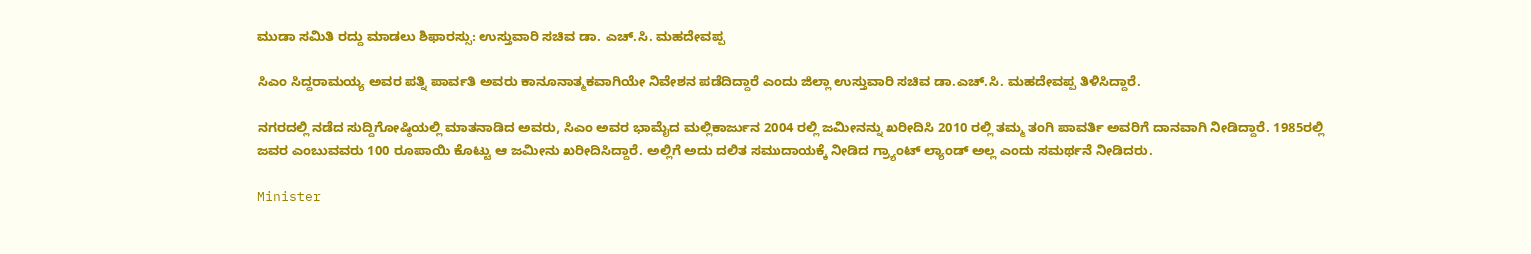ಮುಡಾ ಸಮಿತಿ ರದ್ದು ಮಾಡಲು ಶಿಫಾರಸ್ಸು: ಉಸ್ತುವಾರಿ ಸಚಿವ ಡಾ. ಎಚ್‌.ಸಿ. ಮಹದೇವಪ್ಪ

ಸಿಎಂ ಸಿದ್ದರಾಮಯ್ಯ ಅವರ ಪತ್ನಿ ಪಾರ್ವತಿ ಅವರು ಕಾನೂನಾತ್ಮಕವಾಗಿಯೇ ನಿವೇಶನ ಪಡೆದಿದ್ದಾರೆ ಎಂದು ಜಿಲ್ಲಾ ಉಸ್ತುವಾರಿ ಸಚಿವ ಡಾ.ಎಚ್.ಸಿ. ಮಹದೇವಪ್ಪ ತಿಳಿಸಿದ್ದಾರೆ.

ನಗರದಲ್ಲಿ ನಡೆದ ಸುದ್ದಿಗೋಷ್ಠಿಯಲ್ಲಿ ಮಾತನಾಡಿದ ಅವರು, ಸಿಎಂ ಅವರ ಭಾಮೈದ ಮಲ್ಲಿಕಾರ್ಜುನ 2004 ರಲ್ಲಿ ಜಮೀನನ್ನು ಖರೀದಿಸಿ 2010 ರಲ್ಲಿ ತಮ್ಮ ತಂಗಿ ಪಾವರ್ತಿ ಅವರಿಗೆ ದಾನವಾಗಿ ನೀಡಿದ್ದಾರೆ. 1985ರಲ್ಲಿ ಜವರ ಎಂಬುವವರು 100 ರೂಪಾಯಿ ಕೊಟ್ಟು ಆ ಜಮೀನು ಖರೀದಿಸಿದ್ದಾರೆ. ಅಲ್ಲಿಗೆ ಅದು ದಲಿತ ಸಮುದಾಯಕ್ಕೆ ನೀಡಿದ ಗ್ರ್ಯಾಂಟ್ ಲ್ಯಾಂಡ್ ಅಲ್ಲ ಎಂದು ಸಮರ್ಥನೆ ನೀಡಿದರು.

Minister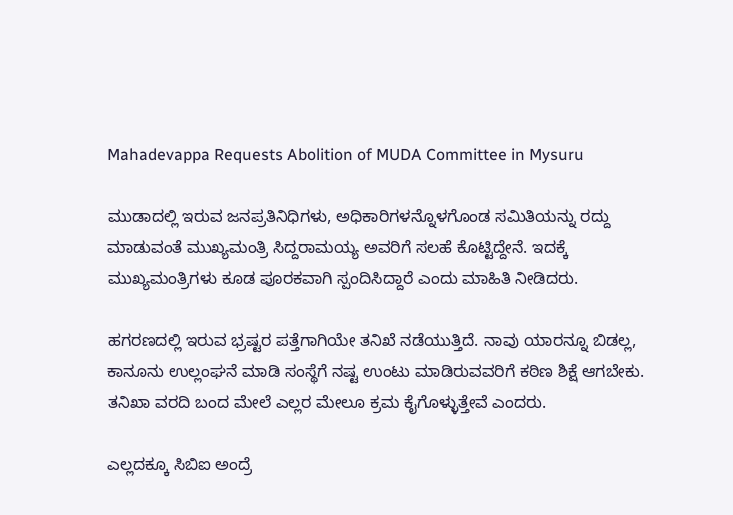Mahadevappa Requests Abolition of MUDA Committee in Mysuru

ಮುಡಾದಲ್ಲಿ ಇರುವ ಜನಪ್ರತಿನಿಧಿಗಳು, ಅಧಿಕಾರಿಗಳನ್ನೊಳಗೊಂಡ ಸಮಿತಿಯನ್ನು ರದ್ದು ಮಾಡುವಂತೆ ಮುಖ್ಯಮಂತ್ರಿ ಸಿದ್ದರಾಮಯ್ಯ ಅವರಿಗೆ ಸಲಹೆ ಕೊಟ್ಟಿದ್ದೇನೆ. ಇದಕ್ಕೆ ಮುಖ್ಯಮಂತ್ರಿಗಳು ಕೂಡ ಪೂರಕವಾಗಿ ಸ್ಪಂದಿಸಿದ್ದಾರೆ ಎಂದು ಮಾಹಿತಿ ನೀಡಿದರು.

ಹಗರಣದಲ್ಲಿ ಇರುವ ಭ್ರಷ್ಟರ ಪತ್ತೆಗಾಗಿಯೇ ತನಿಖೆ ನಡೆಯುತ್ತಿದೆ. ನಾವು ಯಾರನ್ನೂ ಬಿಡಲ್ಲ, ಕಾನೂನು ಉಲ್ಲಂಘನೆ ಮಾಡಿ ಸಂಸ್ಥೆಗೆ ನಷ್ಟ ಉಂಟು ಮಾಡಿರುವವರಿಗೆ ಕಠಿಣ ಶಿಕ್ಷೆ ಆಗಬೇಕು. ತನಿಖಾ ವರದಿ ಬಂದ ಮೇಲೆ ಎಲ್ಲರ ಮೇಲೂ ಕ್ರಮ ಕೈಗೊಳ್ಳುತ್ತೇವೆ ಎಂದರು.

ಎಲ್ಲದಕ್ಕೂ ಸಿಬಿಐ ಅಂದ್ರೆ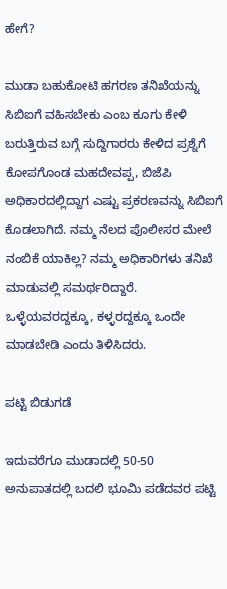ಹೇಗೆ?

ಮುಡಾ ಬಹುಕೋಟಿ ಹಗರಣ ತನಿಖೆಯನ್ನು ಸಿಬಿಐಗೆ ವಹಿಸಬೇಕು ಎಂಬ ಕೂಗು ಕೇಳಿ ಬರುತ್ತಿರುವ ಬಗ್ಗೆ ಸುದ್ದಿಗಾರರು ಕೇಳಿದ ಪ್ರಶ್ನೆಗೆ ಕೋಪಗೊಂಡ ಮಹದೇವಪ್ಪ, ಬಿಜೆಪಿ ಅಧಿಕಾರದಲ್ಲಿದ್ದಾಗ ಎಷ್ಟು ಪ್ರಕರಣವನ್ನು ಸಿಬಿಐಗೆ ಕೊಡಲಾಗಿದೆ. ನಮ್ಮ ನೆಲದ ಪೊಲೀಸರ ಮೇಲೆ ನಂಬಿಕೆ ಯಾಕಿಲ್ಲ? ನಮ್ಮ ಅಧಿಕಾರಿಗಳು ತನಿಖೆ ಮಾಡುವಲ್ಲಿ ಸಮರ್ಥರಿದ್ದಾರೆ. ಒಳ್ಳೆಯವರದ್ದಕ್ಕೂ, ಕಳ್ಳರದ್ದಕ್ಕೂ ಒಂದೇ ಮಾಡಬೇಡಿ ಎಂದು ತಿಳಿಸಿದರು.

ಪಟ್ಟಿ ಬಿಡುಗಡೆ

ಇದುವರೆಗೂ ಮುಡಾದಲ್ಲಿ 50-50 ಅನುಪಾತದಲ್ಲಿ ಬದಲಿ ಭೂಮಿ ಪಡೆದವರ ಪಟ್ಟಿ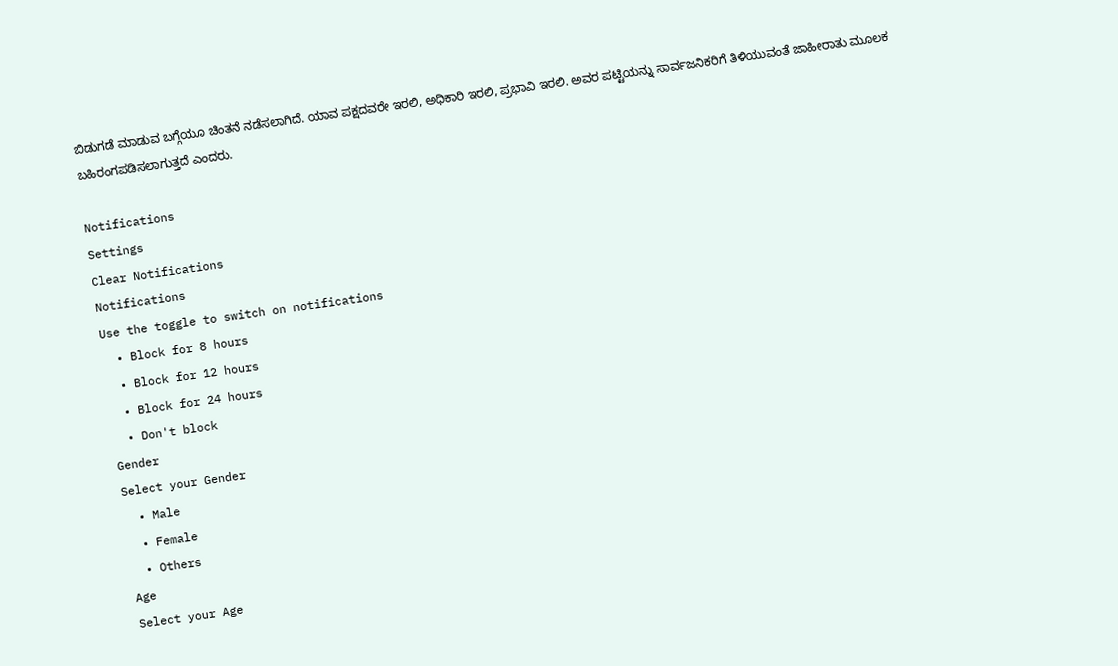ಬಿಡುಗಡೆ ಮಾಡುವ ಬಗ್ಗೆಯೂ ಚಿಂತನೆ ನಡೆಸಲಾಗಿದೆ. ಯಾವ ಪಕ್ಷದವರೇ ಇರಲಿ, ಅಧಿಕಾರಿ ಇರಲಿ, ಪ್ರಭಾವಿ ಇರಲಿ. ಅವರ ಪಟ್ಟಿಯನ್ನು ಸಾರ್ವಜನಿಕರಿಗೆ ತಿಳಿಯುವಂತೆ ಜಾಹೀರಾತು ಮೂಲಕ ಬಹಿರಂಗಪಡಿಸಲಾಗುತ್ತದೆ ಎಂದರು.

Notifications
Settings
Clear Notifications
Notifications
Use the toggle to switch on notifications
  • Block for 8 hours
  • Block for 12 hours
  • Block for 24 hours
  • Don't block
Gender
Select your Gender
  • Male
  • Female
  • Others
Age
Select your Age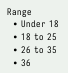Range
  • Under 18
  • 18 to 25
  • 26 to 35
  • 36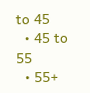to 45
  • 45 to 55
  • 55+